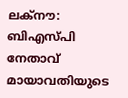ലക്നൗ: ബിഎസ്പി നേതാവ് മായാവതിയുടെ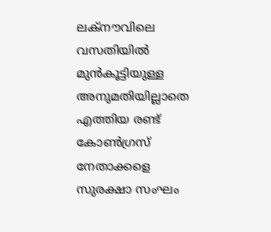ലക്നൗവിലെ വസതിയിൽ മുൻകൂട്ടിയുള്ള അനുമതിയില്ലാതെ എത്തിയ രണ്ട് കോൺഗ്രസ് നേതാക്കളെ സുരക്ഷാ സംഘം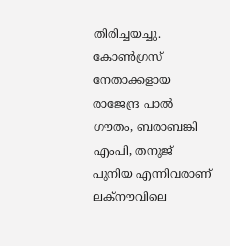തിരിച്ചയച്ചു. കോൺഗ്രസ് നേതാക്കളായ രാജേന്ദ്ര പാൽ ഗൗതം, ബരാബങ്കി എംപി, തനുജ് പുനിയ എന്നിവരാണ് ലക്നൗവിലെ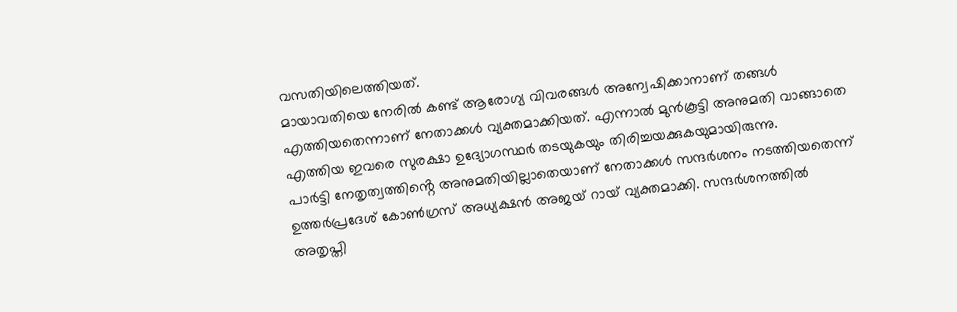വസതിയിലെത്തിയത്.
മായാവതിയെ നേരിൽ കണ്ട് ആരോഗ്യ വിവരങ്ങൾ അന്വേഷിക്കാനാണ് തങ്ങൾ എത്തിയതെന്നാണ് നേതാക്കൾ വ്യക്തമാക്കിയത്. എന്നാൽ മുൻകൂട്ടി അനുമതി വാങ്ങാതെ എത്തിയ ഇവരെ സുരക്ഷാ ഉദ്യോഗസ്ഥർ തടയുകയും തിരിച്ചയക്കുകയുമായിരുന്നു.
പാർട്ടി നേതൃത്വത്തിൻ്റെ അനുമതിയില്ലാതെയാണ് നേതാക്കൾ സന്ദർശനം നടത്തിയതെന്ന് ഉത്തർപ്രദേശ് കോൺഗ്രസ് അധ്യക്ഷൻ അജയ് റായ് വ്യക്തമാക്കി. സന്ദർശനത്തിൽ അതൃപ്തി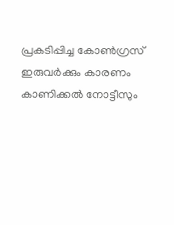പ്രകടിപ്പിച്ച കോൺഗ്രസ് ഇരുവർക്കും കാരണം കാണിക്കൽ നോട്ടീസും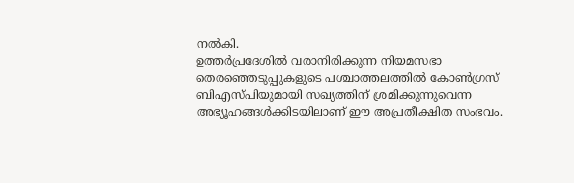നൽകി.
ഉത്തർപ്രദേശിൽ വരാനിരിക്കുന്ന നിയമസഭാ തെരഞ്ഞെടുപ്പുകളുടെ പശ്ചാത്തലത്തിൽ കോൺഗ്രസ് ബിഎസ്പിയുമായി സഖ്യത്തിന് ശ്രമിക്കുന്നുവെന്ന അഭ്യൂഹങ്ങൾക്കിടയിലാണ് ഈ അപ്രതീക്ഷിത സംഭവം.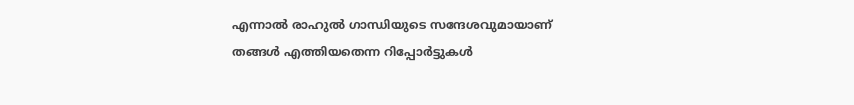എന്നാൽ രാഹുൽ ഗാന്ധിയുടെ സന്ദേശവുമായാണ് തങ്ങൾ എത്തിയതെന്ന റിപ്പോർട്ടുകൾ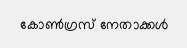കോൺഗ്രസ് നേതാക്കൾ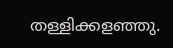തള്ളിക്കളഞ്ഞു.